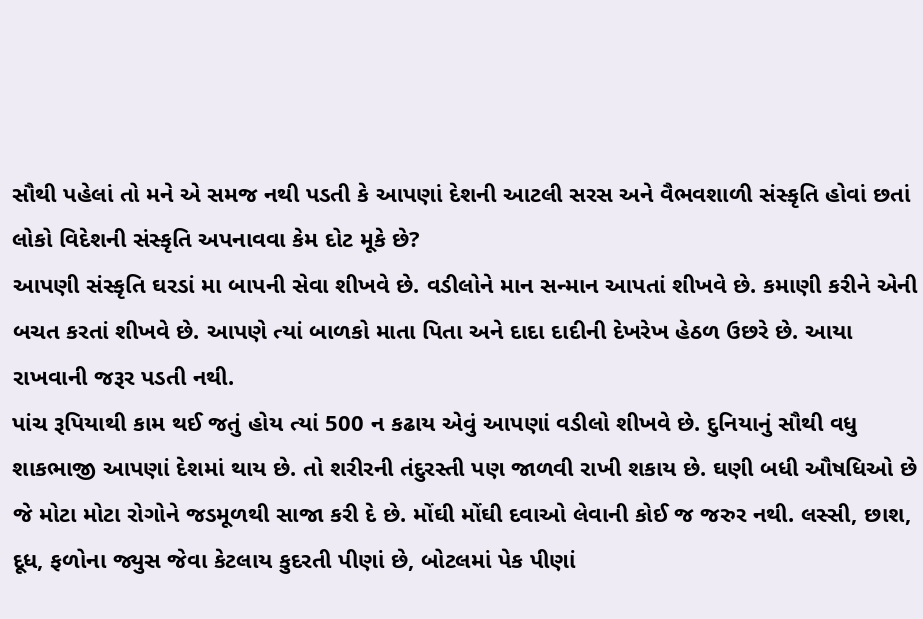સૌથી પહેલાં તો મને એ સમજ નથી પડતી કે આપણાં દેશની આટલી સરસ અને વૈભવશાળી સંસ્કૃતિ હોવાં છતાં લોકો વિદેશની સંસ્કૃતિ અપનાવવા કેમ દોટ મૂકે છે?
આપણી સંસ્કૃતિ ઘરડાં મા બાપની સેવા શીખવે છે. વડીલોને માન સન્માન આપતાં શીખવે છે. કમાણી કરીને એની બચત કરતાં શીખવે છે. આપણે ત્યાં બાળકો માતા પિતા અને દાદા દાદીની દેખરેખ હેઠળ ઉછરે છે. આયા રાખવાની જરૂર પડતી નથી.
પાંચ રૂપિયાથી કામ થઈ જતું હોય ત્યાં 500 ન કઢાય એવું આપણાં વડીલો શીખવે છે. દુનિયાનું સૌથી વધુ શાકભાજી આપણાં દેશમાં થાય છે. તો શરીરની તંદુરસ્તી પણ જાળવી રાખી શકાય છે. ઘણી બધી ઔષધિઓ છે જે મોટા મોટા રોગોને જડમૂળથી સાજા કરી દે છે. મોંઘી મોંઘી દવાઓ લેવાની કોઈ જ જરુર નથી. લસ્સી, છાશ, દૂધ, ફળોના જ્યુસ જેવા કેટલાય કુદરતી પીણાં છે, બોટલમાં પેક પીણાં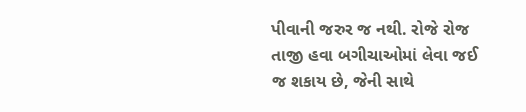પીવાની જરુર જ નથી. રોજે રોજ તાજી હવા બગીચાઓમાં લેવા જઈ જ શકાય છે, જેની સાથે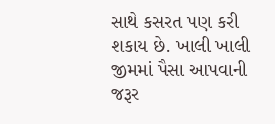સાથે કસરત પણ કરી શકાય છે. ખાલી ખાલી જીમમાં પૈસા આપવાની જરૂર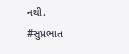નથી.
#સુપ્રભાત